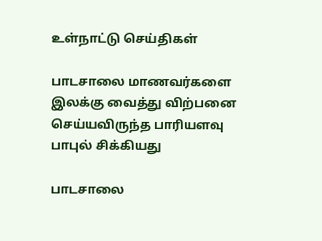உள்நாட்டு செய்திகள்

பாடசாலை மாணவர்களை இலக்கு வைத்து விற்பனை செய்யவிருந்த பாரியளவு பாபுல் சிக்கியது

பாடசாலை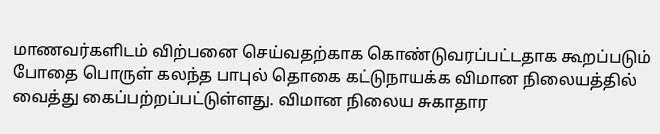மாணவர்களிடம் விற்பனை செய்வதற்காக கொண்டுவரப்பட்டதாக கூறப்படும் போதை பொருள் கலந்த பாபுல் தொகை கட்டுநாயக்க விமான நிலையத்தில் வைத்து கைப்பற்றப்பட்டுள்ளது. விமான நிலைய சுகாதார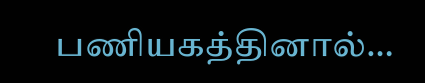பணியகத்தினால்…